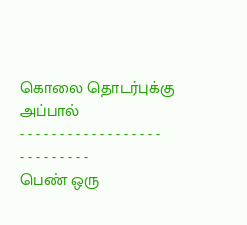கொலை தொடர்புக்கு அப்பால்
- - - - - - - - - - - - - - - - - - - - - - - - - - -
பெண் ஒரு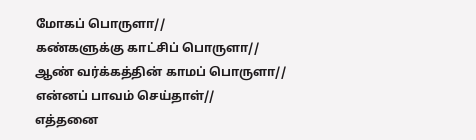மோகப் பொருளா//
கண்களுக்கு காட்சிப் பொருளா//
ஆண் வர்க்கத்தின் காமப் பொருளா//
என்னப் பாவம் செய்தாள்//
எத்தனை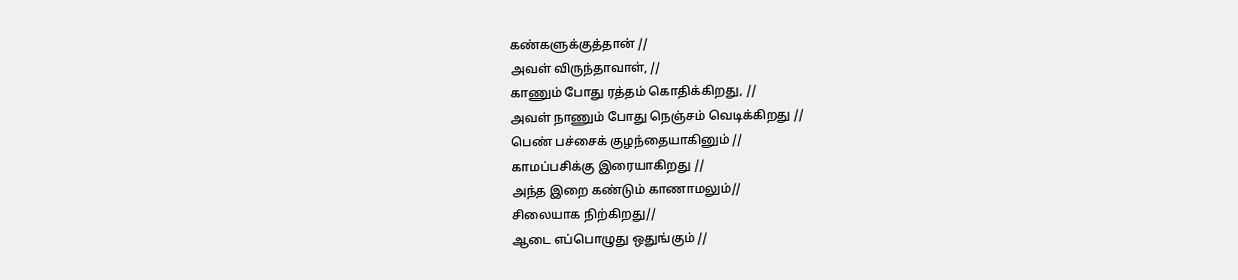கண்களுக்குத்தான் //
அவள் விருந்தாவாள், //
காணும் போது ரத்தம் கொதிக்கிறது, //
அவள் நாணும் போது நெஞ்சம் வெடிக்கிறது //
பெண் பச்சைக் குழந்தையாகினும் //
காமப்பசிக்கு இரையாகிறது //
அந்த இறை கண்டும் காணாமலும்//
சிலையாக நிற்கிறது//
ஆடை எப்பொழுது ஒதுங்கும் //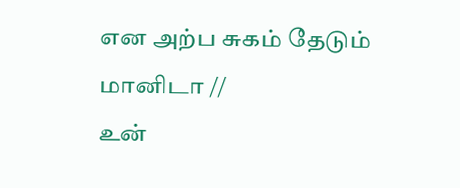என அற்ப சுகம் தேடும் மானிடா //
உன்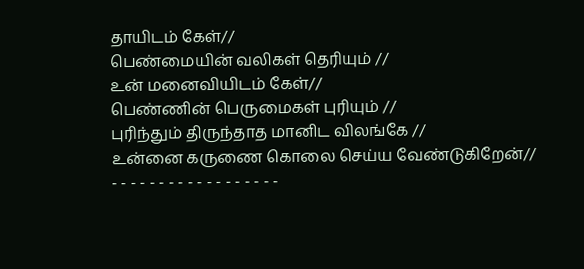தாயிடம் கேள்//
பெண்மையின் வலிகள் தெரியும் //
உன் மனைவியிடம் கேள்//
பெண்ணின் பெருமைகள் புரியும் //
புரிந்தும் திருந்தாத மானிட விலங்கே //
உன்னை கருணை கொலை செய்ய வேண்டுகிறேன்//
- - - - - - - - - - - - - - - - - -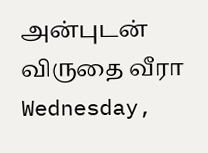அன்புடன்
விருதை வீரா
Wednesday,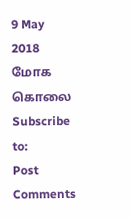9 May 2018
மோக கொலை
Subscribe to:
Post Comments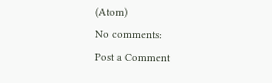(Atom)
No comments:
Post a Comment